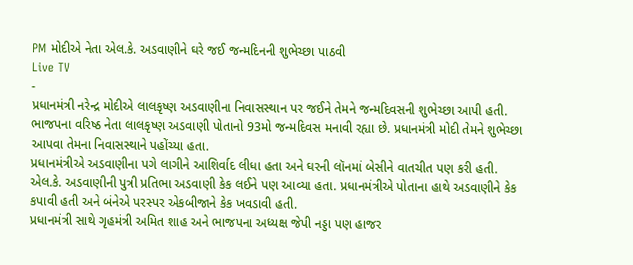PM મોદીએ નેતા એલ.કે. અડવાણીને ઘરે જઈ જન્મદિનની શુભેચ્છા પાઠવી
Live TV
-
પ્રધાનમંત્રી નરેન્દ્ર મોદીએ લાલકૃષ્ણ અડવાણીના નિવાસસ્થાન પર જઈને તેમને જન્મદિવસની શુભેચ્છા આપી હતી. ભાજપના વરિષ્ઠ નેતા લાલકૃષ્ણ અડવાણી પોતાનો 93મો જન્મદિવસ મનાવી રહ્યા છે. પ્રધાનમંત્રી મોદી તેમને શુભેચ્છા આપવા તેમના નિવાસસ્થાને પહોંચ્યા હતા.
પ્રધાનમંત્રીએ અડવાણીના પગે લાગીને આશિર્વાદ લીધા હતા અને ઘરની લૉનમાં બેસીને વાતચીત પણ કરી હતી. એલ.કે. અડવાણીની પુત્રી પ્રતિભા અડવાણી કેક લઈને પણ આવ્યા હતા. પ્રધાનમંત્રીએ પોતાના હાથે અડવાણીને કેક કપાવી હતી અને બંનેએ પરસ્પર એકબીજાને કેક ખવડાવી હતી.
પ્રધાનમંત્રી સાથે ગૃહમંત્રી અમિત શાહ અને ભાજપના અધ્યક્ષ જેપી નડ્ડા પણ હાજર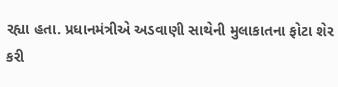રહ્યા હતા. પ્રધાનમંત્રીએ અડવાણી સાથેની મુલાકાતના ફોટા શેર કરી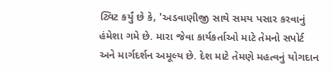ટ્વિટ કર્યું છે કે, 'અડવાણીજી સાથે સમય પસાર કરવાનું હંમેશા ગમે છે. મારા જેવા કાર્યકર્તાઓ માટે તેમનો સપોર્ટ અને માર્ગદર્શન અમૂલ્ય છે. દેશ માટે તેમણે મહત્વનું યોગદાન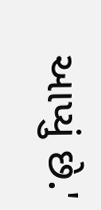આપ્યું છે.'